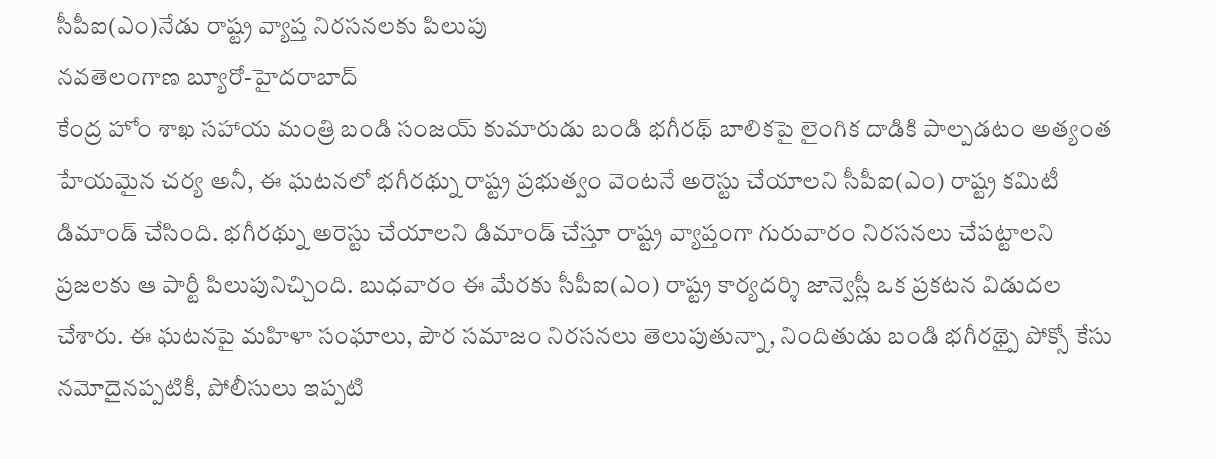సీపీఐ(ఎం)నేడు రాష్ట్ర వ్యాప్త నిరసనలకు పిలుపు
నవతెలంగాణ బ్యూరో-హైదరాబాద్
కేంద్ర హోం శాఖ సహాయ మంత్రి బండి సంజయ్ కుమారుడు బండి భగీరథ్ బాలికపై లైంగిక దాడికి పాల్పడటం అత్యంత హేయమైన చర్య అనీ, ఈ ఘటనలో భగీరథ్ను రాష్ట్ర ప్రభుత్వం వెంటనే అరెస్టు చేయాలని సీపీఐ(ఎం) రాష్ట్ర కమిటీ డిమాండ్ చేసింది. భగీరథ్ను అరెస్టు చేయాలని డిమాండ్ చేస్తూ రాష్ట్ర వ్యాప్తంగా గురువారం నిరసనలు చేపట్టాలని ప్రజలకు ఆ పార్టీ పిలుపునిచ్చింది. బుధవారం ఈ మేరకు సీపీఐ(ఎం) రాష్ట్ర కార్యదర్శి జాన్వెస్లీ ఒక ప్రకటన విడుదల చేశారు. ఈ ఘటనపై మహిళా సంఘాలు, పౌర సమాజం నిరసనలు తెలుపుతున్నా, నిందితుడు బండి భగీరథ్పై పోక్సో కేసు నమోదైనప్పటికీ, పోలీసులు ఇప్పటి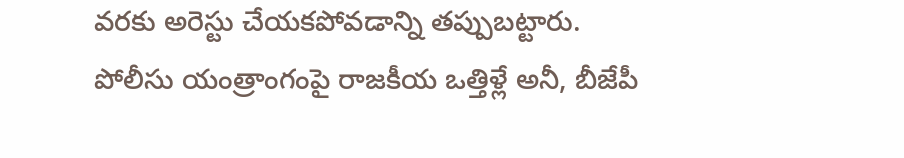వరకు అరెస్టు చేయకపోవడాన్ని తప్పుబట్టారు. పోలీసు యంత్రాంగంపై రాజకీయ ఒత్తిళ్లే అనీ, బీజేపీ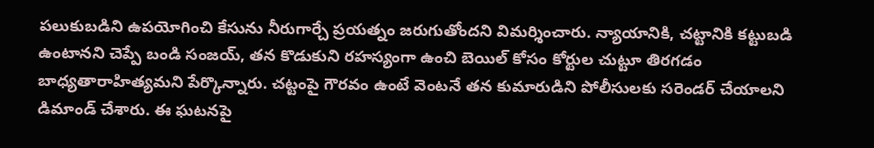పలుకుబడిని ఉపయోగించి కేసును నీరుగార్చే ప్రయత్నం జరుగుతోందని విమర్శించారు. న్యాయానికి, చట్టానికి కట్టుబడి ఉంటానని చెప్పే బండి సంజయ్, తన కొడుకుని రహస్యంగా ఉంచి బెయిల్ కోసం కోర్టుల చుట్టూ తిరగడం బాధ్యతారాహిత్యమని పేర్కొన్నారు. చట్టంపై గౌరవం ఉంటే వెంటనే తన కుమారుడిని పోలీసులకు సరెండర్ చేయాలని డిమాండ్ చేశారు. ఈ ఘటనపై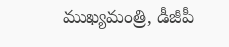ముఖ్యమంత్రి, డీజీపీ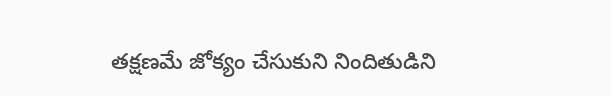తక్షణమే జోక్యం చేసుకుని నిందితుడిని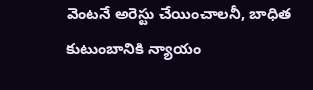వెంటనే అరెస్టు చేయించాలనీ, బాధిత కుటుంబానికి న్యాయం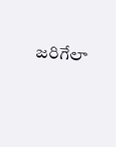జరిగేలా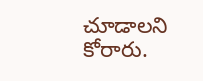చూడాలని కోరారు.